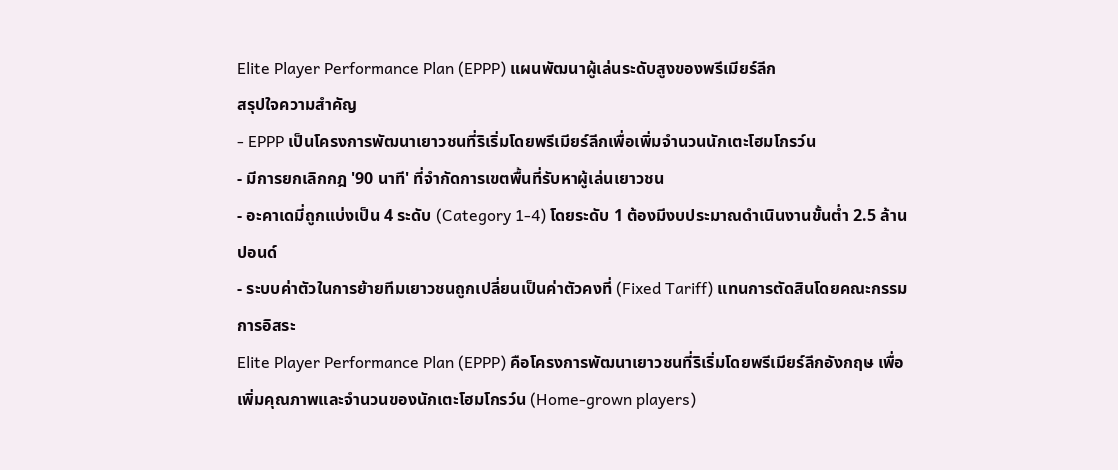Elite Player Performance Plan (EPPP) แผนพัฒนาผู้เล่นระดับสูงของพรีเมียร์ลีก
สรุปใจความสำคัญ
- EPPP เป็นโครงการพัฒนาเยาวชนที่ริเริ่มโดยพรีเมียร์ลีกเพื่อเพิ่มจำนวนนักเตะโฮมโกรว์น
- มีการยกเลิกกฎ '90 นาที' ที่จำกัดการเขตพื้นที่รับหาผู้เล่นเยาวชน
- อะคาเดมี่ถูกแบ่งเป็น 4 ระดับ (Category 1-4) โดยระดับ 1 ต้องมีงบประมาณดำเนินงานขั้นต่ำ 2.5 ล้านปอนด์
- ระบบค่าตัวในการย้ายทีมเยาวชนถูกเปลี่ยนเป็นค่าตัวคงที่ (Fixed Tariff) แทนการตัดสินโดยคณะกรรมการอิสระ
Elite Player Performance Plan (EPPP) คือโครงการพัฒนาเยาวชนที่ริเริ่มโดยพรีเมียร์ลีกอังกฤษ เพื่อเพิ่มคุณภาพและจำนวนของนักเตะโฮมโกรว์น (Home-grown players)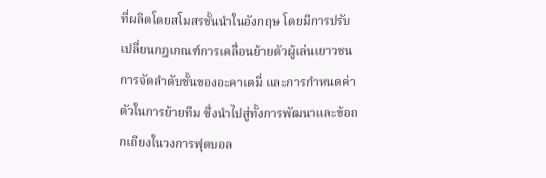ที่ผลิตโดยสโมสรชั้นนำในอังกฤษ โดยมีการปรับเปลี่ยนกฎเกณฑ์การเคลื่อนย้ายตัวผู้เล่นเยาวชน การจัดลำดับชั้นของอะคาเดมี่ และการกำหนดค่าตัวในการย้ายทีม ซึ่งนำไปสู่ทั้งการพัฒนาและข้อถกเถียงในวงการฟุตบอล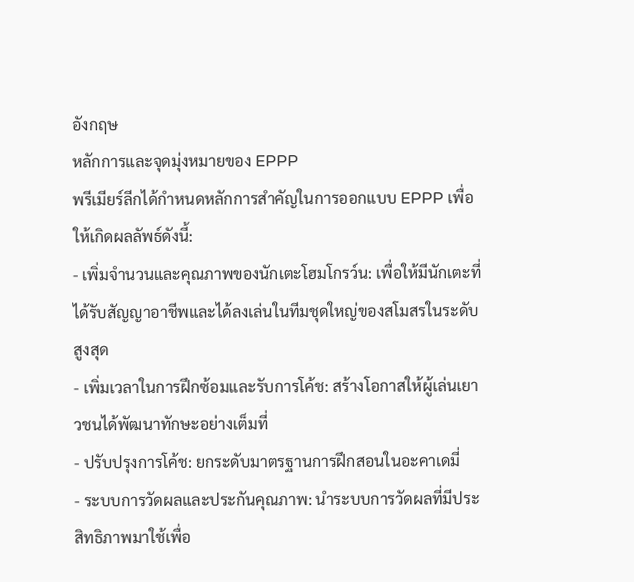อังกฤษ
หลักการและจุดมุ่งหมายของ EPPP
พรีเมียร์ลีกได้กำหนดหลักการสำคัญในการออกแบบ EPPP เพื่อให้เกิดผลลัพธ์ดังนี้:
- เพิ่มจำนวนและคุณภาพของนักเตะโฮมโกรว์น: เพื่อให้มีนักเตะที่ได้รับสัญญาอาชีพและได้ลงเล่นในทีมชุดใหญ่ของสโมสรในระดับสูงสุด
- เพิ่มเวลาในการฝึกซ้อมและรับการโค้ช: สร้างโอกาสให้ผู้เล่นเยาวชนได้พัฒนาทักษะอย่างเต็มที่
- ปรับปรุงการโค้ช: ยกระดับมาตรฐานการฝึกสอนในอะคาเดมี่
- ระบบการวัดผลและประกันคุณภาพ: นำระบบการวัดผลที่มีประสิทธิภาพมาใช้เพื่อ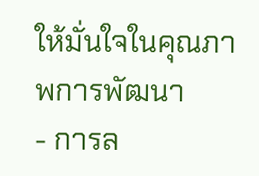ให้มั่นใจในคุณภาพการพัฒนา
- การล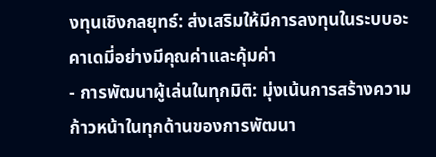งทุนเชิงกลยุทธ์: ส่งเสริมให้มีการลงทุนในระบบอะคาเดมี่อย่างมีคุณค่าและคุ้มค่า
- การพัฒนาผู้เล่นในทุกมิติ: มุ่งเน้นการสร้างความก้าวหน้าในทุกด้านของการพัฒนา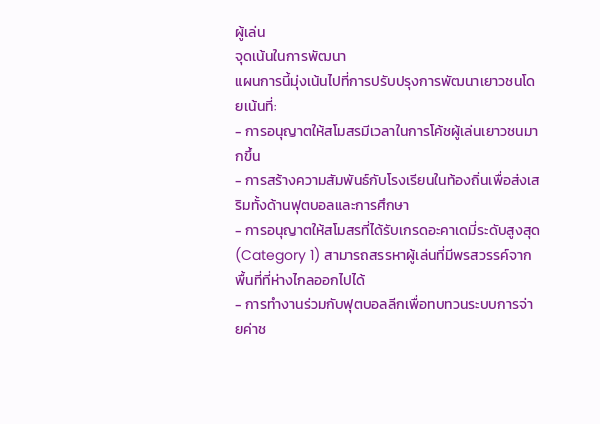ผู้เล่น
จุดเน้นในการพัฒนา
แผนการนี้มุ่งเน้นไปที่การปรับปรุงการพัฒนาเยาวชนโดยเน้นที่:
- การอนุญาตให้สโมสรมีเวลาในการโค้ชผู้เล่นเยาวชนมากขึ้น
- การสร้างความสัมพันธ์กับโรงเรียนในท้องถิ่นเพื่อส่งเสริมทั้งด้านฟุตบอลและการศึกษา
- การอนุญาตให้สโมสรที่ได้รับเกรดอะคาเดมี่ระดับสูงสุด (Category 1) สามารถสรรหาผู้เล่นที่มีพรสวรรค์จากพื้นที่ที่ห่างไกลออกไปได้
- การทำงานร่วมกับฟุตบอลลีกเพื่อทบทวนระบบการจ่ายค่าช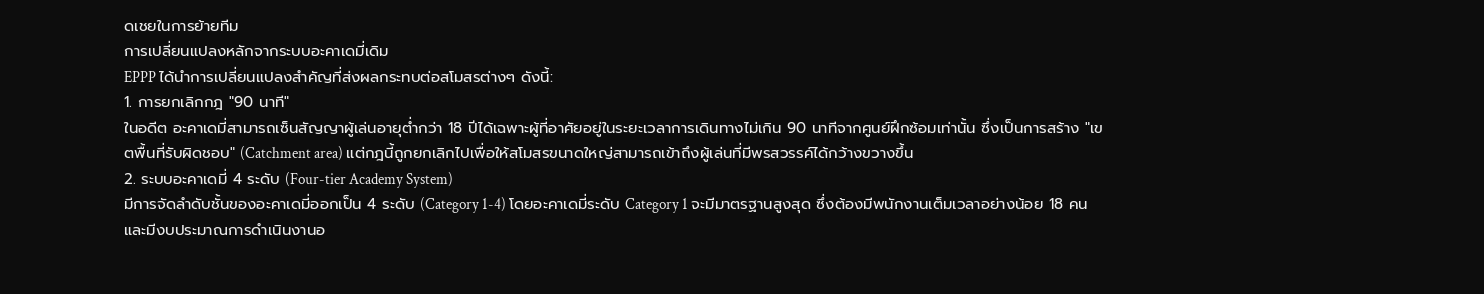ดเชยในการย้ายทีม
การเปลี่ยนแปลงหลักจากระบบอะคาเดมี่เดิม
EPPP ได้นำการเปลี่ยนแปลงสำคัญที่ส่งผลกระทบต่อสโมสรต่างๆ ดังนี้:
1. การยกเลิกกฎ "90 นาที"
ในอดีต อะคาเดมี่สามารถเซ็นสัญญาผู้เล่นอายุต่ำกว่า 18 ปีได้เฉพาะผู้ที่อาศัยอยู่ในระยะเวลาการเดินทางไม่เกิน 90 นาทีจากศูนย์ฝึกซ้อมเท่านั้น ซึ่งเป็นการสร้าง "เขตพื้นที่รับผิดชอบ" (Catchment area) แต่กฎนี้ถูกยกเลิกไปเพื่อให้สโมสรขนาดใหญ่สามารถเข้าถึงผู้เล่นที่มีพรสวรรค์ได้กว้างขวางขึ้น
2. ระบบอะคาเดมี่ 4 ระดับ (Four-tier Academy System)
มีการจัดลำดับชั้นของอะคาเดมี่ออกเป็น 4 ระดับ (Category 1-4) โดยอะคาเดมี่ระดับ Category 1 จะมีมาตรฐานสูงสุด ซึ่งต้องมีพนักงานเต็มเวลาอย่างน้อย 18 คน และมีงบประมาณการดำเนินงานอ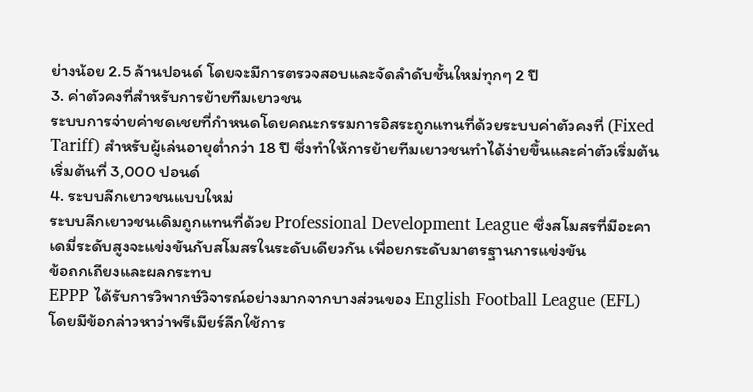ย่างน้อย 2.5 ล้านปอนด์ โดยจะมีการตรวจสอบและจัดลำดับชั้นใหม่ทุกๆ 2 ปี
3. ค่าตัวคงที่สำหรับการย้ายทีมเยาวชน
ระบบการจ่ายค่าชดเชยที่กำหนดโดยคณะกรรมการอิสระถูกแทนที่ด้วยระบบค่าตัวคงที่ (Fixed Tariff) สำหรับผู้เล่นอายุต่ำกว่า 18 ปี ซึ่งทำให้การย้ายทีมเยาวชนทำได้ง่ายขึ้นและค่าตัวเริ่มต้นเริ่มต้นที่ 3,000 ปอนด์
4. ระบบลีกเยาวชนแบบใหม่
ระบบลีกเยาวชนเดิมถูกแทนที่ด้วย Professional Development League ซึ่งสโมสรที่มีอะคาเดมี่ระดับสูงจะแข่งขันกับสโมสรในระดับเดียวกัน เพื่อยกระดับมาตรฐานการแข่งขัน
ข้อถกเถียงและผลกระทบ
EPPP ได้รับการวิพากษ์วิจารณ์อย่างมากจากบางส่วนของ English Football League (EFL) โดยมีข้อกล่าวหาว่าพรีเมียร์ลีกใช้การ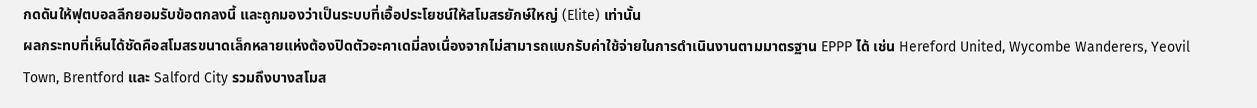กดดันให้ฟุตบอลลีกยอมรับข้อตกลงนี้ และถูกมองว่าเป็นระบบที่เอื้อประโยชน์ให้สโมสรยักษ์ใหญ่ (Elite) เท่านั้น
ผลกระทบที่เห็นได้ชัดคือสโมสรขนาดเล็กหลายแห่งต้องปิดตัวอะคาเดมี่ลงเนื่องจากไม่สามารถแบกรับค่าใช้จ่ายในการดำเนินงานตามมาตรฐาน EPPP ได้ เช่น Hereford United, Wycombe Wanderers, Yeovil Town, Brentford และ Salford City รวมถึงบางสโมส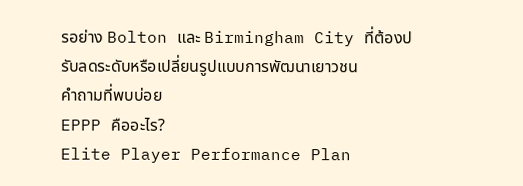รอย่าง Bolton และ Birmingham City ที่ต้องปรับลดระดับหรือเปลี่ยนรูปแบบการพัฒนาเยาวชน
คำถามที่พบบ่อย
EPPP คืออะไร?
Elite Player Performance Plan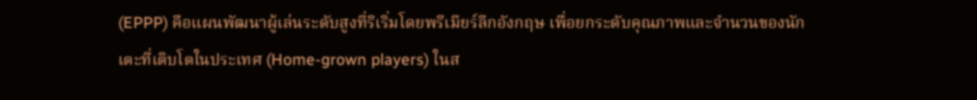(EPPP) คือแผนพัฒนาผู้เล่นระดับสูงที่ริเริ่มโดยพรีเมียร์ลีกอังกฤษ เพื่อยกระดับคุณภาพและจำนวนของนักเตะที่เติบโตในประเทศ (Home-grown players) ในส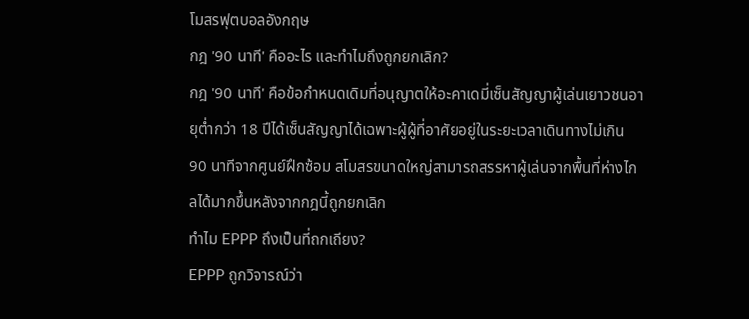โมสรฟุตบอลอังกฤษ
กฎ '90 นาที' คืออะไร และทำไมถึงถูกยกเลิก?
กฎ '90 นาที' คือข้อกำหนดเดิมที่อนุญาตให้อะคาเดมี่เซ็นสัญญาผู้เล่นเยาวชนอายุต่ำกว่า 18 ปีได้เซ็นสัญญาได้เฉพาะผู้ผู้ที่อาศัยอยู่ในระยะเวลาเดินทางไม่เกิน 90 นาทีจากศูนย์ฝึกซ้อม สโมสรขนาดใหญ่สามารถสรรหาผู้เล่นจากพื้นที่ห่างไกลได้มากขึ้นหลังจากกฎนี้ถูกยกเลิก
ทำไม EPPP ถึงเป็นที่ถกเถียง?
EPPP ถูกวิจารณ์ว่า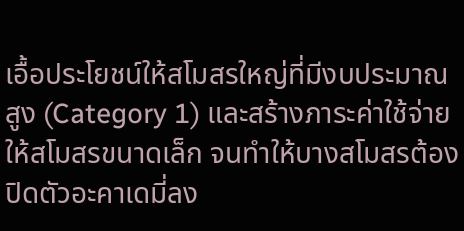เอื้อประโยชน์ให้สโมสรใหญ่ที่มีงบประมาณสูง (Category 1) และสร้างภาระค่าใช้จ่ายให้สโมสรขนาดเล็ก จนทำให้บางสโมสรต้องปิดตัวอะคาเดมี่ลง